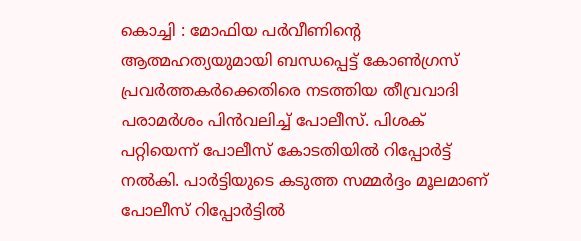കൊച്ചി : മോഫിയ പർവീണിന്റെ ആത്മഹത്യയുമായി ബന്ധപ്പെട്ട് കോൺഗ്രസ് പ്രവർത്തകർക്കെതിരെ നടത്തിയ തീവ്രവാദി പരാമർശം പിൻവലിച്ച് പോലീസ്. പിശക് പറ്റിയെന്ന് പോലീസ് കോടതിയിൽ റിപ്പോർട്ട് നൽകി. പാർട്ടിയുടെ കടുത്ത സമ്മർദ്ദം മൂലമാണ് പോലീസ് റിപ്പോർട്ടിൽ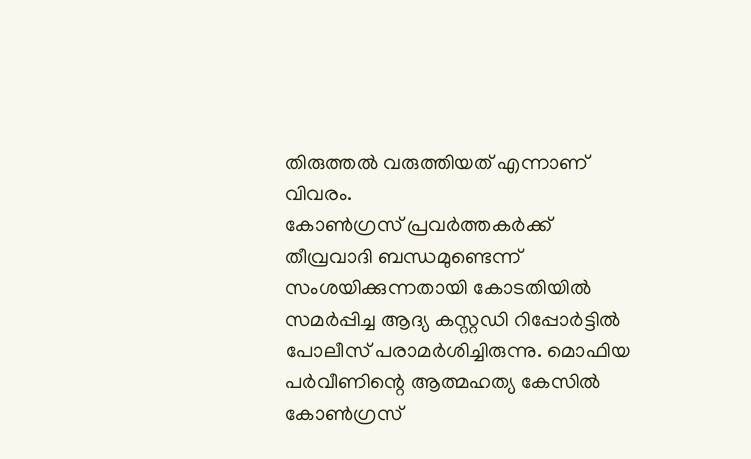തിരുത്തൽ വരുത്തിയത് എന്നാണ് വിവരം.
കോൺഗ്രസ് പ്രവർത്തകർക്ക് തീവ്രവാദി ബന്ധമുണ്ടെന്ന് സംശയിക്കുന്നതായി കോടതിയിൽ സമർപ്പിച്ച ആദ്യ കസ്റ്റഡി റിപ്പോർട്ടിൽ പോലീസ് പരാമർശിച്ചിരുന്നു. മൊഫിയ പർവീണിന്റെ ആത്മഹത്യ കേസിൽ കോൺഗ്രസ്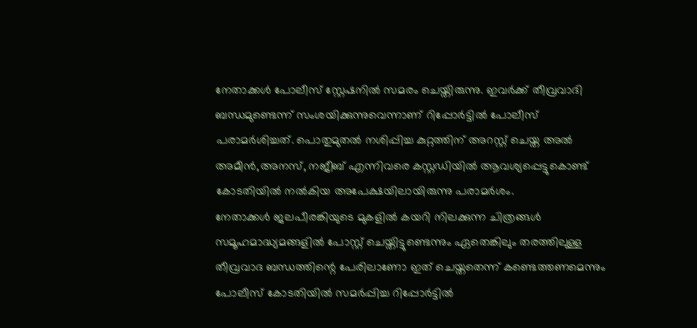നേതാക്കൾ പോലീസ് സ്റ്റേഷനിൽ സമരം ചെയ്തിരുന്നു. ഇവർക്ക് തീവ്രവാദി ബന്ധമുണ്ടെന്ന് സംശയിക്കുന്നുവെന്നാണ് റിപ്പോർട്ടിൽ പോലീസ് പരാമർശിച്ചത്. പൊതുമുതൽ നശിപ്പിച്ച കുറ്റത്തിന് അറസ്റ്റ് ചെയ്ത അൽ അമീൻ,അനസ്, നജീബ് എന്നിവരെ കസ്റ്റഡിയിൽ ആവശ്യപ്പെട്ടുകൊണ്ട് കോടതിയിൽ നൽകിയ അപേക്ഷയിലായിരുന്നു പരാമർശം.
നേതാക്കൾ ജലപീരങ്കിയുടെ മുകളിൽ കയറി നിലക്കുന്ന ചിത്രങ്ങൾ സമൂഹമാദ്ധ്യമങ്ങളിൽ പോസ്റ്റ് ചെയ്തിട്ടുണ്ടെന്നും ഏതെങ്കിലും തരത്തിലുള്ള തീവ്രവാദ ബന്ധത്തിന്റെ പേരിലാണോ ഇത് ചെയ്തതെന്ന് കണ്ടെത്തണമെന്നും പോലീസ് കോടതിയിൽ സമർപ്പിച്ച റിപ്പോർട്ടിൽ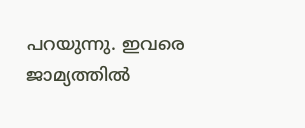പറയുന്നു. ഇവരെ ജാമ്യത്തിൽ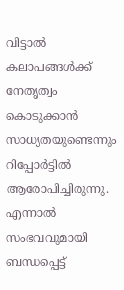വിട്ടാൽ കലാപങ്ങൾക്ക് നേതൃത്വം കൊടുക്കാൻ സാധ്യതയുണ്ടെന്നും റിപ്പോർട്ടിൽ ആരോപിച്ചിരുന്നു. എന്നാൽ സംഭവവുമായി ബന്ധപ്പെട്ട്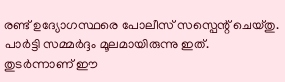രണ്ട് ഉദ്യോഗസ്ഥരെ പോലീസ് സസ്പെന്റ് ചെയ്തു. പാർട്ടി സമ്മർദ്ദം മൂലമായിരുന്നു ഇത്. തുടർന്നാണ് ഈ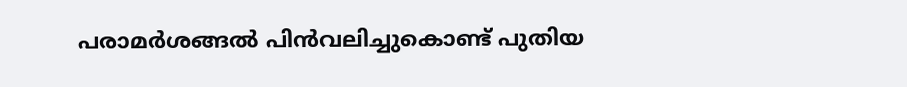പരാമർശങ്ങൽ പിൻവലിച്ചുകൊണ്ട് പുതിയ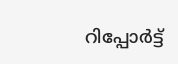റിപ്പോർട്ട്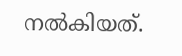നൽകിയത്.